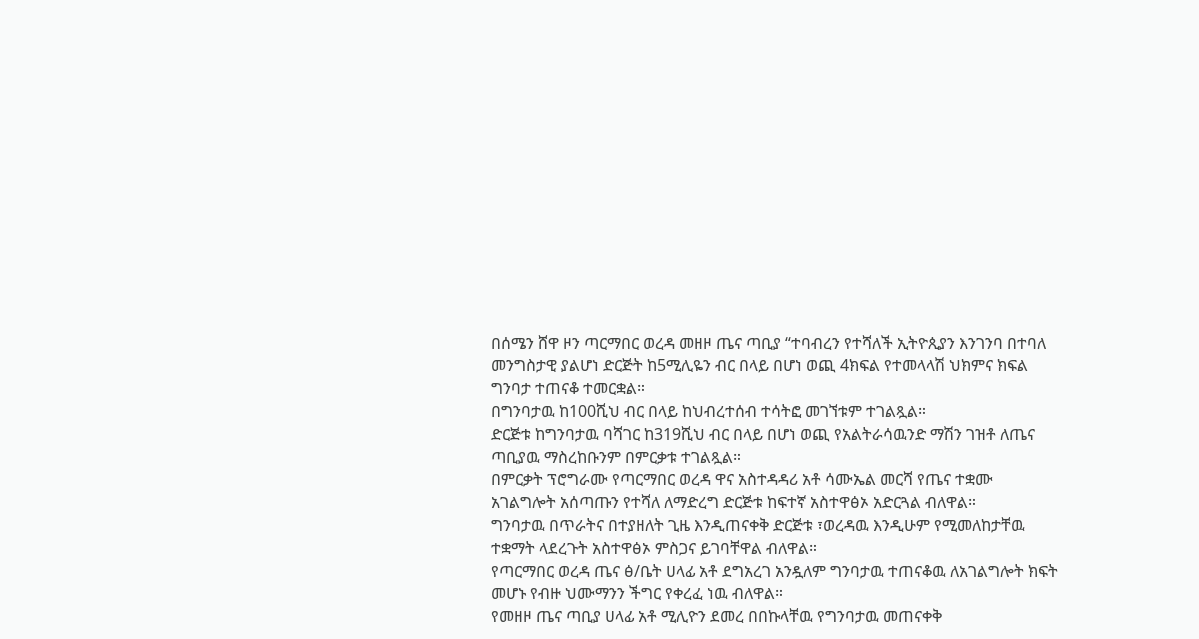በሰሜን ሸዋ ዞን ጣርማበር ወረዳ መዘዞ ጤና ጣቢያ “ተባብረን የተሻለች ኢትዮጲያን እንገንባ በተባለ መንግስታዊ ያልሆነ ድርጅት ከ5ሚሊዬን ብር በላይ በሆነ ወጪ 4ክፍል የተመላላሽ ህክምና ክፍል ግንባታ ተጠናቆ ተመርቋል።
በግንባታዉ ከ100ሺህ ብር በላይ ከህብረተሰብ ተሳትፎ መገኘቱም ተገልጿል።
ድርጅቱ ከግንባታዉ ባሻገር ከ319ሺህ ብር በላይ በሆነ ወጪ የአልትራሳዉንድ ማሽን ገዝቶ ለጤና ጣቢያዉ ማስረከቡንም በምርቃቱ ተገልጿል።
በምርቃት ፕሮግራሙ የጣርማበር ወረዳ ዋና አስተዳዳሪ አቶ ሳሙኤል መርሻ የጤና ተቋሙ አገልግሎት አሰጣጡን የተሻለ ለማድረግ ድርጅቱ ከፍተኛ አስተዋፅኦ አድርጓል ብለዋል።
ግንባታዉ በጥራትና በተያዘለት ጊዜ እንዲጠናቀቅ ድርጅቱ ፣ወረዳዉ እንዲሁም የሚመለከታቸዉ ተቋማት ላደረጉት አስተዋፅኦ ምስጋና ይገባቸዋል ብለዋል።
የጣርማበር ወረዳ ጤና ፅ/ቤት ሀላፊ አቶ ደግአረገ አንዷለም ግንባታዉ ተጠናቆዉ ለአገልግሎት ክፍት መሆኑ የብዙ ህሙማንን ችግር የቀረፈ ነዉ ብለዋል።
የመዘዞ ጤና ጣቢያ ሀላፊ አቶ ሚሊዮን ደመረ በበኩላቸዉ የግንባታዉ መጠናቀቅ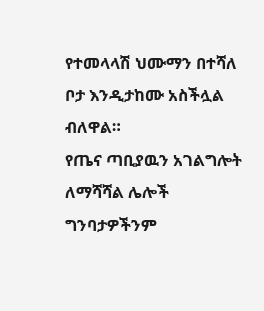የተመላላሽ ህሙማን በተሻለ ቦታ እንዲታከሙ አስችሏል ብለዋል።
የጤና ጣቢያዉን አገልግሎት ለማሻሻል ሌሎች ግንባታዎችንም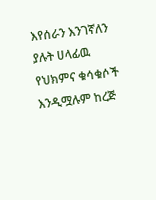እየሰራን እንገኛለን ያሉት ሀላፊዉ የህክምና ቁሳቁሶች እንዲሟሉም ከረጅ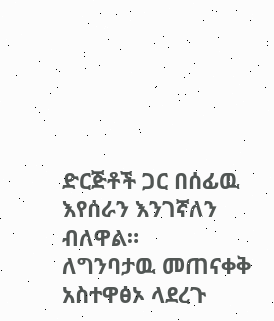ድርጅቶች ጋር በሰፊዉ እየሰራን እንገኛለን ብለዋል።
ለግንባታዉ መጠናቀቅ አስተዋፅኦ ላደረጉ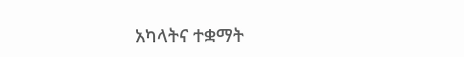አካላትና ተቋማት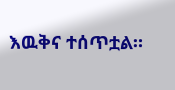እዉቅና ተሰጥቷል።